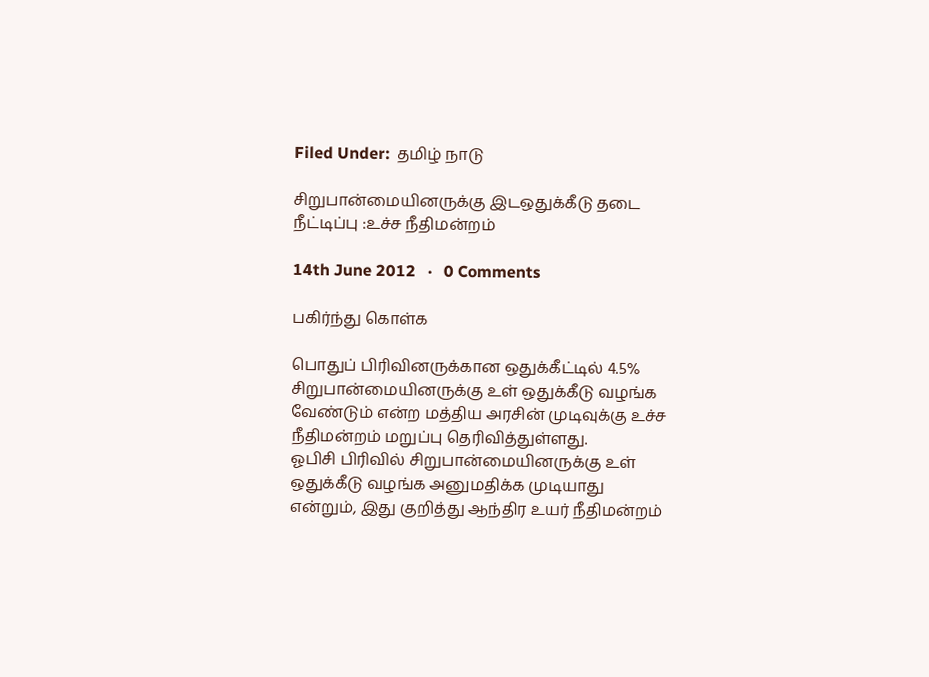Filed Under:  தமிழ் நாடு

சிறுபான்மையினருக்கு இடஒதுக்கீடு தடை நீட்டிப்பு :உச்ச நீதிமன்றம்

14th June 2012   ·   0 Comments

பகிர்ந்து கொள்க

பொதுப் பிரிவினருக்கான ஒதுக்கீட்டில் 4.5% சிறுபான்மையினருக்கு உள் ஒதுக்கீடு வழங்க வேண்டும் என்ற மத்திய அரசின் முடிவுக்கு உச்ச நீதிமன்றம் மறுப்பு தெரிவித்துள்ளது.
ஓபிசி பிரிவில் சிறுபான்மையினருக்கு உள் ஒதுக்கீடு வழங்க அனுமதிக்க முடியாது என்றும், இது குறித்து ஆந்திர உயர் நீதிமன்றம்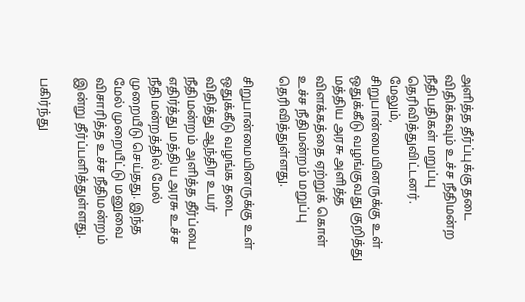அளித்த தீர்ப்புக்கு தடை விதிக்கவும் உச்ச நீதிமன்ற நீதிபதிகள் மறுப்பு தெரிவித்துவிட்டனர்.
மேலும், சிறுபான்மையினருக்கு உள் ஒதுக்கீடு வழங்குவது குறித்து மத்திய அரசு அளித்த விளக்கத்தை ஏற்றுக் கொள் உச்ச நீதிமன்றம் மறுப்பு தெரிவித்துள்ளது.

சிறுபான்மையினருக்கு உள் ஒதுக்கீடு வழங்க தடை விதித்து ஆந்திர உயர் நீதிமன்றம் அளித்த தீர்ப்பை எதிர்த்து மத்திய அரசு உச்ச நீதிமன்றத்தில் மேல் முறையீடு செய்தது. இந்த மேல் முறையீட்டு மனுவை விசாரித்த உச்ச நீதிமன்றம் இன்று தீர்ப்பளித்துள்ளது.

பகிர்ந்து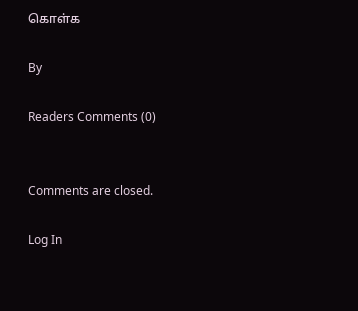கொள்க

By

Readers Comments (0)


Comments are closed.

Log In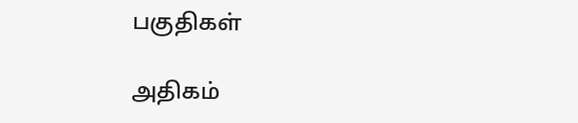பகுதிகள்

அதிகம்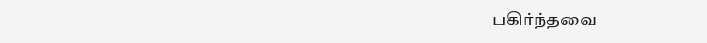பகிர்ந்தவை